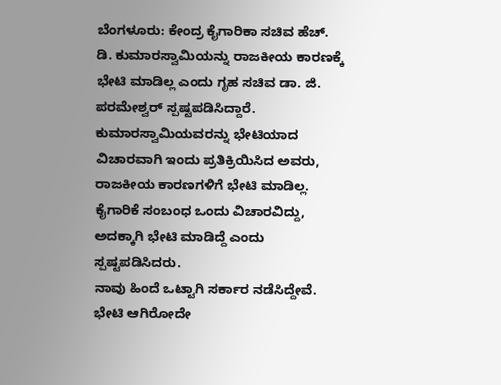ಬೆಂಗಳೂರು: ಕೇಂದ್ರ ಕೈಗಾರಿಕಾ ಸಚಿವ ಹೆಚ್. ಡಿ. ಕುಮಾರಸ್ವಾಮಿಯನ್ನು ರಾಜಕೀಯ ಕಾರಣಕ್ಕೆ ಭೇಟಿ ಮಾಡಿಲ್ಲ ಎಂದು ಗೃಹ ಸಚಿವ ಡಾ. ಜಿ. ಪರಮೇಶ್ವರ್ ಸ್ಪಷ್ಟಪಡಿಸಿದ್ದಾರೆ. ಕುಮಾರಸ್ವಾಮಿಯವರನ್ನು ಭೇಟಿಯಾದ ವಿಚಾರವಾಗಿ ಇಂದು ಪ್ರತಿಕ್ರಿಯಿಸಿದ ಅವರು, ರಾಜಕೀಯ ಕಾರಣಗಳಿಗೆ ಭೇಟಿ ಮಾಡಿಲ್ಲ. ಕೈಗಾರಿಕೆ ಸಂಬಂಧ ಒಂದು ವಿಚಾರವಿದ್ದು, ಅದಕ್ಕಾಗಿ ಭೇಟಿ ಮಾಡಿದ್ದೆ ಎಂದು ಸ್ಪಷ್ಟಪಡಿಸಿದರು.
ನಾವು ಹಿಂದೆ ಒಟ್ಟಾಗಿ ಸರ್ಕಾರ ನಡೆಸಿದ್ದೇವೆ. ಭೇಟಿ ಆಗಿರೋದೇ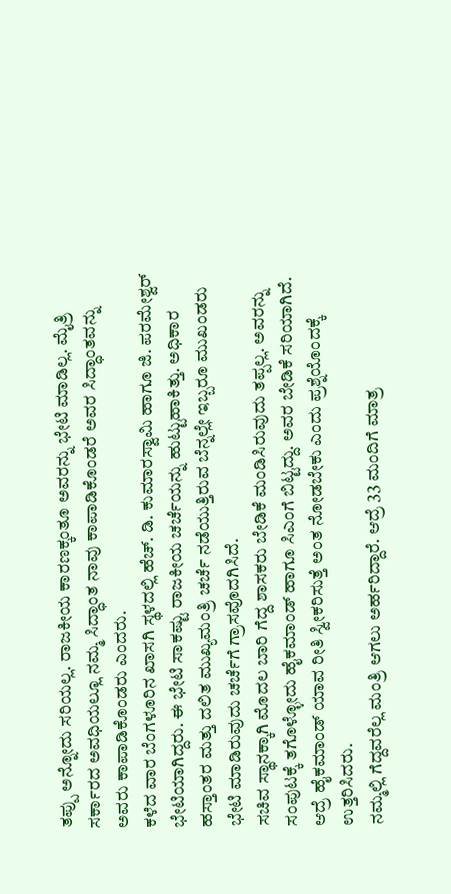ತಪ್ಪು ಅನ್ನೋದು ಸರಿಯಲ್ಲ. ರಾಜಕೀಯ ಕಾರಣಕ್ಕಂತೂ ಅವರನ್ನು ಭೇಟಿ ಮಾಡಿಲ್ಲ. ಮೈತ್ರಿ ಸರ್ಕಾರದ ಅವಧಿಯಲ್ಲೂ ನಮ್ಮ ಸಿದ್ಧಾಂತ ನಾವು ಕಾಪಾಡಿಕೊಂಡರೆ ಅವರ ಸಿದ್ಧಾಂತವನ್ನು ಅವರು ಕಾಪಾಡಿಕೊಂಡರು ಎಂದರು.
ಕಳೆದ ವಾರ ಬೆಂಗಳೂರಿನ ಖಾಸಗಿ ಸ್ಥಳದಲ್ಲಿ ಹೆಚ್. ಡಿ. ಕುಮಾರಸ್ವಾಮಿ ಹಾಗೂ ಜಿ. ಪರಮೇಶ್ವರ್ ಭೇಟಿಯಾಗಿದ್ದರು. ಈ ಭೇಟಿ ಸಾಕಷ್ಟು ರಾಜಕೀಯ ಚರ್ಚೆಯನ್ನು ಹುಟ್ಟುಹಾಕಿತ್ತು. ಅಧಿಕಾರ ಹಸ್ತಾಂತರ ಮತ್ತು ದಲಿತ ಮುಖ್ಯಮಂತ್ರಿ ಚರ್ಚೆ ನಡೆಯುತ್ತಿರುವ ಬೆನ್ನಲ್ಲೇ ಇಬ್ಬರೂ ಮುಖಂಡರು ಭೇಟಿ ಮಾಡಿರುವುದು ಚರ್ಚೆಗೆ ಗ್ರಾಸವೊದಗಿಸಿದೆ.
ಸಚಿವ ಸ್ಥಾನಕ್ಕಾಗಿ ಮೊದಲ ಬಾರಿ ಗೆದ್ದ ಶಾಸಕರು ಬೇಡಿಕೆ ಮಂಡಿಸಿರುವುದು ತಪ್ಪಲ್ಲ. ಅವರನ್ನು ಸಂಪುಟಕ್ಕೆ ತಗೊಳ್ಳೋದು ಹೈಕಮಾಂಡ್ ಹಾಗೂ ಸಿಎಂಗೆ ಬಿಟ್ಟದ್ದು. ಅವರ ಬೇಡಿಕೆ ಸರಿಯಾಗಿದೆ. ಆದ್ರೆ ಹೈಕಮಾಂಡ್ ಯಾವ ರೀತಿ ಸ್ವೀಕರಿಸುತ್ತೆ ಅಂತ ನೋಡಬೇಕು ಎಂದು ಪ್ರಶ್ನೆಯೊಂದಕ್ಕೆ ಉತ್ತರಿಸಿದರು.
ನಮ್ಮಲ್ಲಿ ಗೆದ್ದವರೆಲ್ಲ ಮಂತ್ರಿ ಆಗಲು ಅರ್ಹರಿದ್ದಾರೆ. ಆದ್ರೆ 33 ಮಂದಿಗೆ ಮಾತ್ರ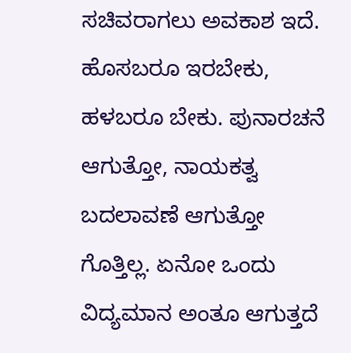ಸಚಿವರಾಗಲು ಅವಕಾಶ ಇದೆ. ಹೊಸಬರೂ ಇರಬೇಕು, ಹಳಬರೂ ಬೇಕು. ಪುನಾರಚನೆ ಆಗುತ್ತೋ, ನಾಯಕತ್ವ ಬದಲಾವಣೆ ಆಗುತ್ತೋ ಗೊತ್ತಿಲ್ಲ. ಏನೋ ಒಂದು ವಿದ್ಯಮಾನ ಅಂತೂ ಆಗುತ್ತದೆ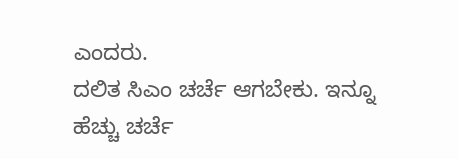ಎಂದರು.
ದಲಿತ ಸಿಎಂ ಚರ್ಚೆ ಆಗಬೇಕು. ಇನ್ನೂ ಹೆಚ್ಚು ಚರ್ಚೆ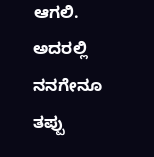ಆಗಲಿ. ಅದರಲ್ಲಿ ನನಗೇನೂ ತಪ್ಪು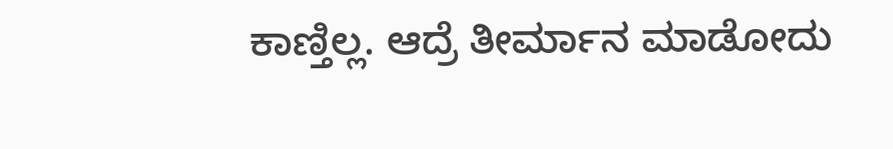ಕಾಣ್ತಿಲ್ಲ. ಆದ್ರೆ ತೀರ್ಮಾನ ಮಾಡೋದು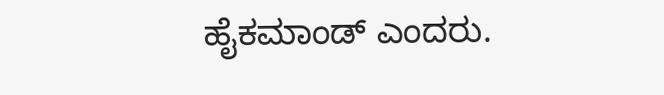ಹೈಕಮಾಂಡ್ ಎಂದರು.